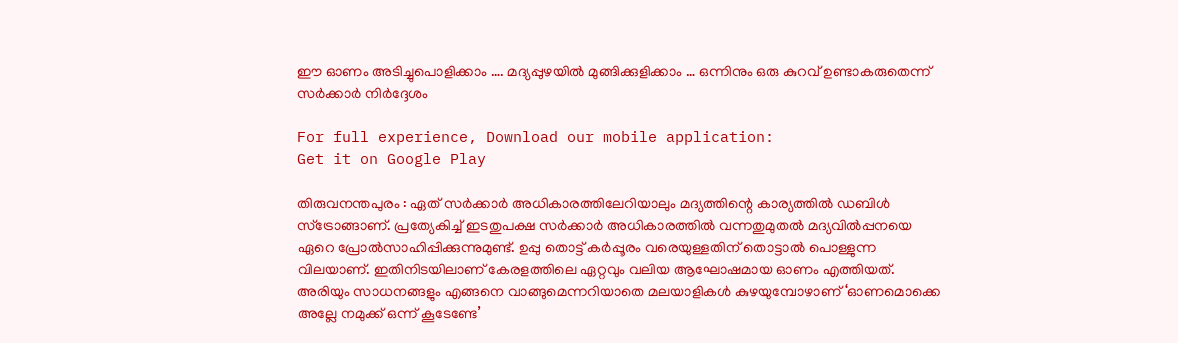ഈ ഓണം അടിച്ചുപൊളിക്കാം …. മദ്യപ്പുഴയില്‍ മുങ്ങിക്കുളിക്കാം … ഒന്നിനും ഒരു കുറവ് ഉണ്ടാകരുതെന്ന് സര്‍ക്കാര്‍ നിര്‍ദ്ദേശം

For full experience, Download our mobile application:
Get it on Google Play

തിരുവനന്തപുരം : ഏത് സര്‍ക്കാര്‍ അധികാരത്തിലേറിയാലും മദ്യത്തിന്റെ കാര്യത്തില്‍ ഡബിള്‍ സ്‌ട്രോങ്ങാണ്. പ്രത്യേകിച്ച് ഇടതുപക്ഷ സര്‍ക്കാര്‍ അധികാരത്തില്‍ വന്നതുമുതല്‍ മദ്യവില്‍പ്പനയെ ഏറെ പ്രോല്‍സാഹിപ്പിക്കുന്നുമുണ്ട്. ഉപ്പു തൊട്ട് കര്‍പ്പൂരം വരെയുള്ളതിന് തൊട്ടാല്‍ പൊള്ളുന്ന വിലയാണ്. ഇതിനിടയിലാണ് കേരളത്തിലെ ഏറ്റവും വലിയ ആഘോഷമായ ഓണം എത്തിയത്. അരിയും സാധനങ്ങളും എങ്ങനെ വാങ്ങുമെന്നറിയാതെ മലയാളികള്‍ കുഴയുമ്പോഴാണ് ‘ഓണമൊക്കെ അല്ലേ നമുക്ക് ഒന്ന് കൂടേണ്ടേ’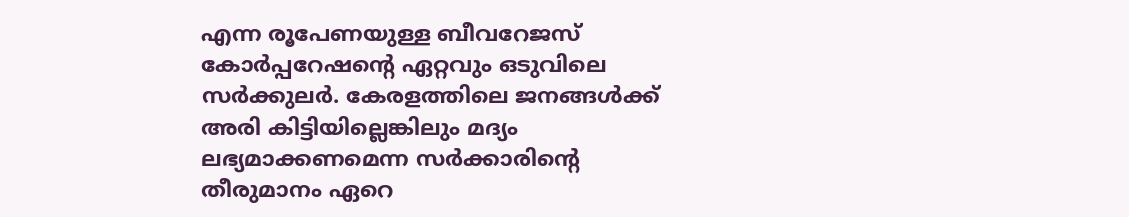എന്ന രൂപേണയുള്ള ബീവറേജസ് കോർപ്പറേഷന്റെ ഏറ്റവും ഒടുവിലെ സര്‍ക്കുലര്‍. കേരളത്തിലെ ജനങ്ങള്‍ക്ക് അരി കിട്ടിയില്ലെങ്കിലും മദ്യം ലഭ്യമാക്കണമെന്ന സര്‍ക്കാരിന്റെ തീരുമാനം ഏറെ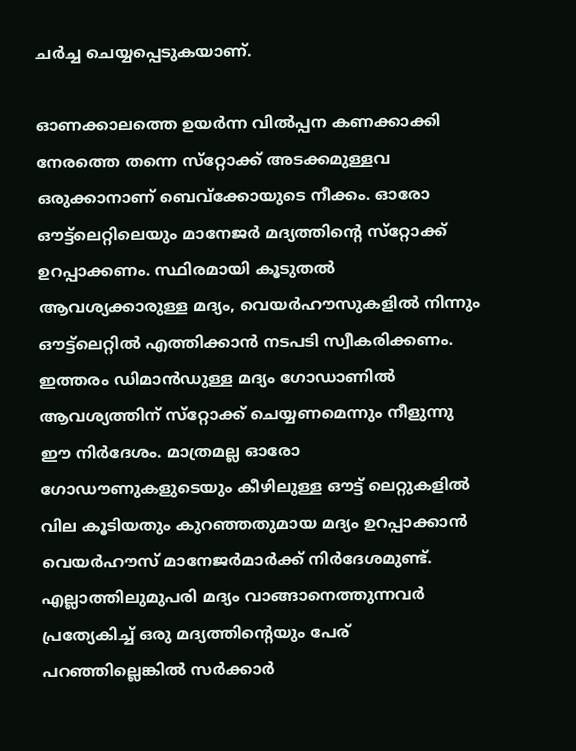ചര്‍ച്ച ചെയ്യപ്പെടുകയാണ്.

ഓണക്കാലത്തെ ഉയര്‍ന്ന വില്‍പ്പന കണക്കാക്കി നേരത്തെ തന്നെ സ്‌റ്റോക്ക് അടക്കമുള്ളവ ഒരുക്കാനാണ് ബെവ്‌ക്കോയുടെ നീക്കം. ഓരോ ഔട്ട്‌ലെറ്റിലെയും മാനേജര്‍ മദ്യത്തിന്റെ സ്‌റ്റോക്ക് ഉറപ്പാക്കണം. സ്ഥിരമായി കൂടുതല്‍ ആവശ്യക്കാരുള്ള മദ്യം, വെയര്‍ഹൗസുകളില്‍ നിന്നും ഔട്ട്‌ലെറ്റില്‍ എത്തിക്കാന്‍ നടപടി സ്വീകരിക്കണം. ഇത്തരം ഡിമാന്‍ഡുള്ള മദ്യം ഗോഡാണില്‍ ആവശ്യത്തിന് സ്‌റ്റോക്ക് ചെയ്യണമെന്നും നീളുന്നു ഈ നിര്‍ദേശം. മാത്രമല്ല ഓരോ ഗോഡൗണുകളുടെയും കീഴിലുള്ള ഔട്ട് ലെറ്റുകളില്‍ വില കൂടിയതും കുറഞ്ഞതുമായ മദ്യം ഉറപ്പാക്കാന്‍ വെയര്‍ഹൗസ് മാനേജര്‍മാര്‍ക്ക് നിര്‍ദേശമുണ്ട്. എല്ലാത്തിലുമുപരി മദ്യം വാങ്ങാനെത്തുന്നവര്‍ പ്രത്യേകിച്ച് ഒരു മദ്യത്തിന്റെയും പേര് പറഞ്ഞില്ലെങ്കില്‍ സര്‍ക്കാര്‍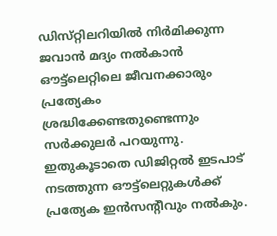ഡിസ്‌റ്റിലറിയില്‍ നിര്‍മിക്കുന്ന ജവാന്‍ മദ്യം നല്‍കാന്‍ ഔട്ട്‌ലെറ്റിലെ ജീവനക്കാരും പ്രത്യേകം ശ്രദ്ധിക്കേണ്ടതുണ്ടെന്നും സർക്കുലർ പറയുന്നു. ഇതുകൂടാതെ ഡിജിറ്റല്‍ ഇടപാട് നടത്തുന്ന ഔട്ട്‌ലെറ്റുകള്‍ക്ക് പ്രത്യേക ഇന്‍സന്‍റീവും നല്‍കും.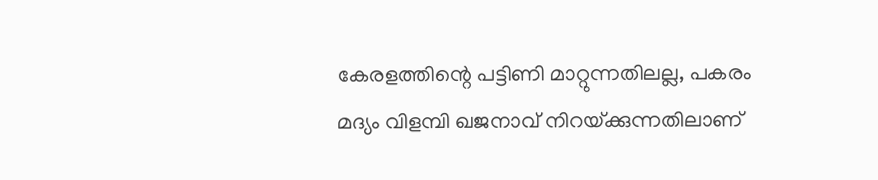കേരളത്തിന്റെ പട്ടിണി മാറ്റുന്നതിലല്ല, പകരം മദ്യം വിളമ്പി ഖജനാവ് നിറയ്‌ക്കുന്നതിലാണ്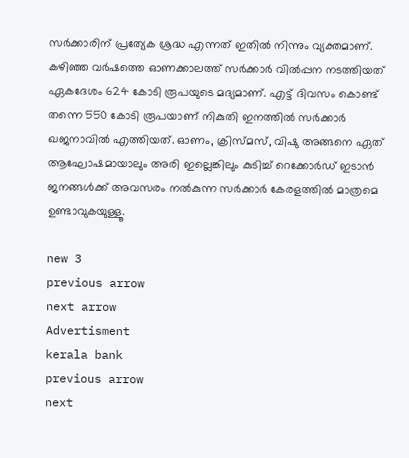സര്‍ക്കാരിന് പ്രത്യേക ശ്രദ്ധ എന്നത് ഇതില്‍ നിന്നും വ്യക്തമാണ്. കഴിഞ്ഞ വര്‍ഷത്തെ ഓണക്കാലത്ത് സര്‍ക്കാര്‍ വില്‍പ്പന നടത്തിയത് ഏകദേശം 624 കോടി രൂപയുടെ മദ്യമാണ്. എട്ട് ദിവസം കൊണ്ട് തന്നെ 550 കോടി രൂപയാണ് നികുതി ഇനത്തില്‍ സര്‍ക്കാര്‍ ഖജനാവില്‍ എത്തിയത്. ഓണം, ക്രിസ്‌മസ്, വിഷു അങ്ങനെ ഏത് ആഘോഷമായാലും അരി ഇല്ലെങ്കിലും കുടിച്ച് റെക്കോര്‍ഡ് ഇടാന്‍ ജനങ്ങള്‍ക്ക് അവസരം നല്‍കുന്ന സര്‍ക്കാര്‍ കേരളത്തില്‍ മാത്രമെ ഉണ്ടാവുകയുള്ളൂ.

new 3
previous arrow
next arrow
Advertisment
kerala bank
previous arrow
next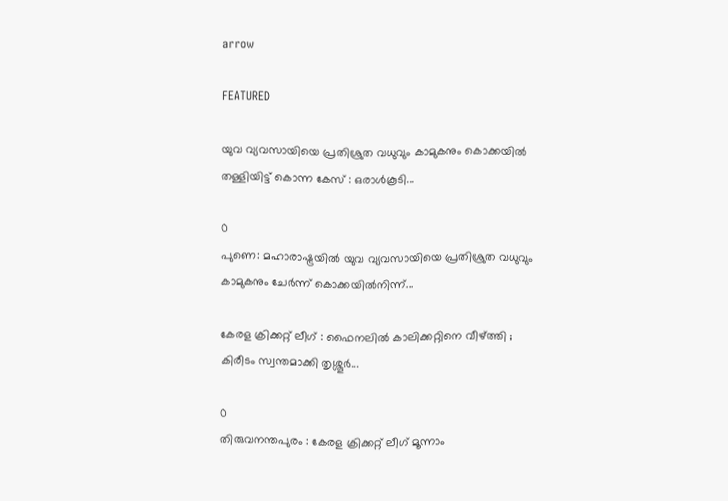arrow

FEATURED

യുവ വ്യവസായിയെ പ്രതിശ്രുത വധുവും കാമുകനും കൊക്കയിൽ തള്ളിയിട്ട് കൊന്ന കേസ് : ഒരാൾകൂടി...

0
പുണെ: മഹാരാഷ്ട്രയിൽ യുവ വ്യവസായിയെ പ്രതിശ്രുത വധുവും കാമുകനും ചേർന്ന് കൊക്കയിൽനിന്ന്...

കേരള ക്രിക്കറ്റ് ലീഗ് : ഫൈനലിൽ കാലിക്കറ്റിനെ വീഴ്ത്തി ; കിരീടം സ്വന്തമാക്കി തൃശ്ശൂർ...

0
തിരുവനന്തപുരം : കേരള ക്രിക്കറ്റ് ലീഗ് മൂന്നാം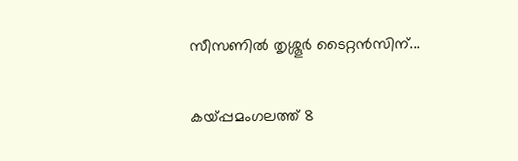സീസണിൽ തൃശ്ശൂർ ടൈറ്റൻസിന്...

കയ്പ്പമംഗലത്ത് 8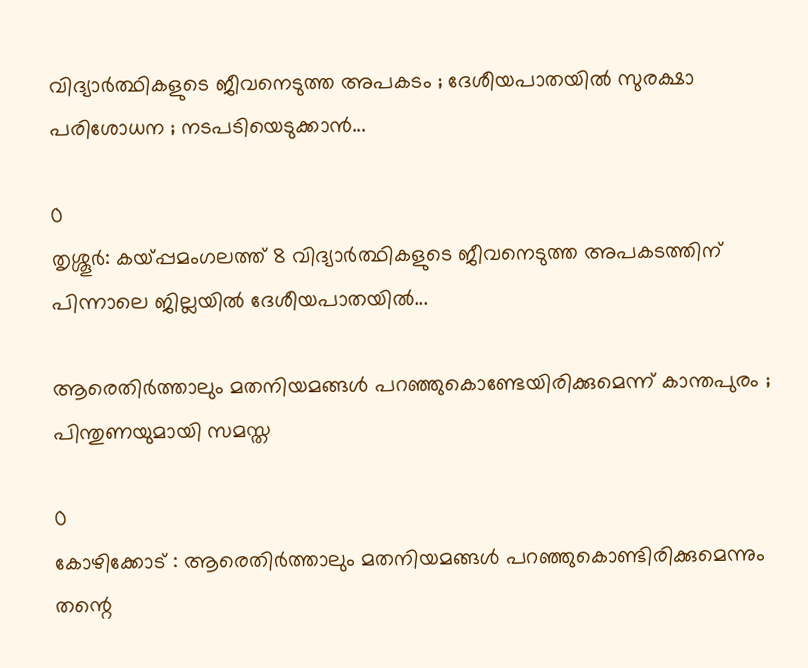വിദ്യാർത്ഥികളുടെ ജീവനെടുത്ത അപകടം ; ദേശീയപാതയിൽ സുരക്ഷാ പരിശോധന ; നടപടിയെടുക്കാൻ...

0
തൃശ്ശൂർ: കയ്പ്പമംഗലത്ത് 8 വിദ്യാർത്ഥികളുടെ ജീവനെടുത്ത അപകടത്തിന് പിന്നാലെ ജില്ലയിൽ ദേശീയപാതയിൽ...

ആരെതിർത്താലും മതനിയമങ്ങൾ പറഞ്ഞുകൊണ്ടേയിരിക്കുമെന്ന് കാന്തപുരം ; പിന്തുണയുമായി സമസ്ത

0
കോഴിക്കോട് : ആരെതിർത്താലും മതനിയമങ്ങൾ പറഞ്ഞുകൊണ്ടിരിക്കുമെന്നും തന്റെ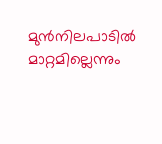മുൻനിലപാടിൽ മാറ്റമില്ലെന്നും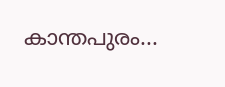കാന്തപുരം...